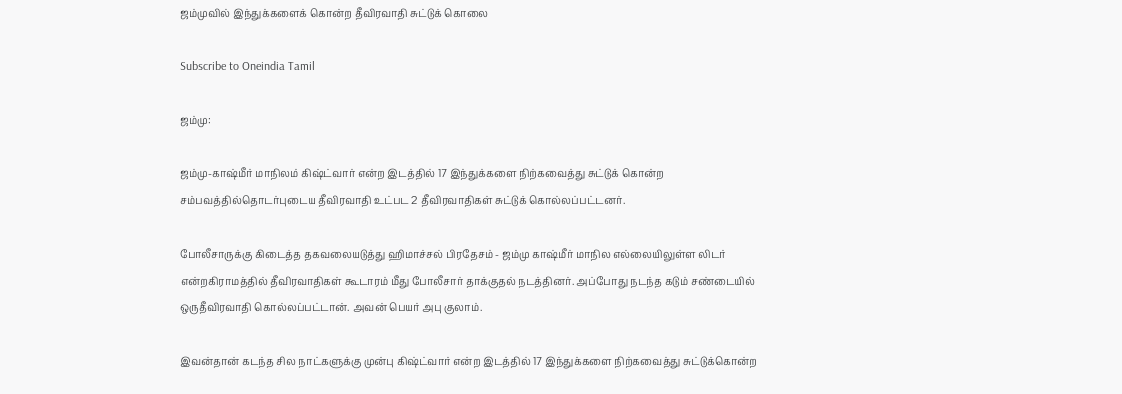ஜம்முவில் இந்துக்களைக் கொன்ற தீவிரவாதி சுட்டுக் கொலை

Subscribe to Oneindia Tamil

ஜம்மு:

ஜம்மு-காஷ்மீர் மாநிலம் கிஷ்ட்வார் என்ற இடத்தில் 17 இந்துக்களை நிற்கவைத்து சுட்டுக் கொன்ற சம்பவத்தில்தொடர்புடைய தீவிரவாதி உட்பட 2 தீவிரவாதிகள் சுட்டுக் கொல்லப்பட்டனர்.

போலீசாருக்கு கிடைத்த தகவலையடுத்து ஹிமாச்சல் பிரதேசம் - ஜம்மு காஷ்மீர் மாநில எல்லையிலுள்ள லிடர் என்றகிராமத்தில் தீவிரவாதிகள் கூடாரம் மீது போலீசார் தாக்குதல் நடத்தினர். அப்போது நடந்த கடும் சண்டையில் ஒருதீவிரவாதி கொல்லப்பட்டான். அவன் பெயர் அபு குலாம்.

இவன்தான் கடந்த சில நாட்களுக்கு முன்பு கிஷ்ட்வார் என்ற இடத்தில் 17 இந்துக்களை நிற்கவைத்து சுட்டுக்கொன்ற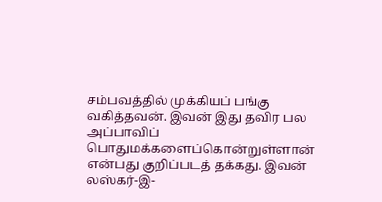சம்பவத்தில் முக்கியப் பங்கு வகித்தவன். இவன் இது தவிர பல அப்பாவிப் பொதுமக்களைப்கொன்றுள்ளான் என்பது குறிப்படத் தக்கது. இவன் லஸ்கர்-இ-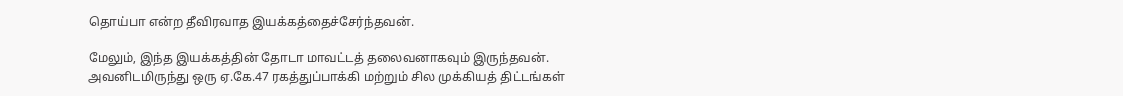தொய்பா என்ற தீவிரவாத இயக்கத்தைச்சேர்ந்தவன்.

மேலும், இந்த இயக்கத்தின் தோடா மாவட்டத் தலைவனாகவும் இருந்தவன். அவனிடமிருந்து ஒரு ஏ.கே.47 ரகத்துப்பாக்கி மற்றும் சில முக்கியத் திட்டங்கள்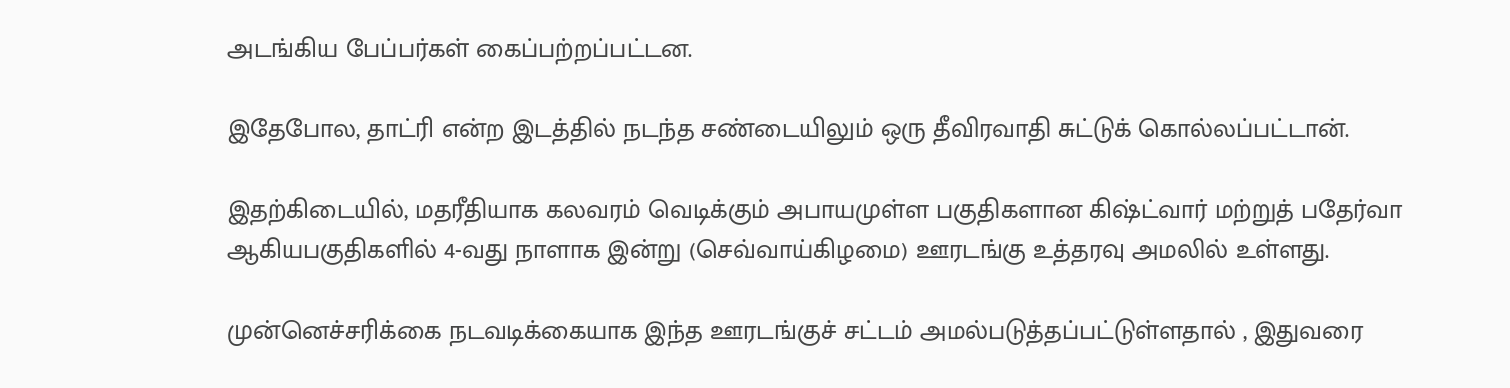அடங்கிய பேப்பர்கள் கைப்பற்றப்பட்டன.

இதேபோல, தாட்ரி என்ற இடத்தில் நடந்த சண்டையிலும் ஒரு தீவிரவாதி சுட்டுக் கொல்லப்பட்டான்.

இதற்கிடையில், மதரீதியாக கலவரம் வெடிக்கும் அபாயமுள்ள பகுதிகளான கிஷ்ட்வார் மற்றுத் பதேர்வா ஆகியபகுதிகளில் 4-வது நாளாக இன்று (செவ்வாய்கிழமை) ஊரடங்கு உத்தரவு அமலில் உள்ளது.

முன்னெச்சரிக்கை நடவடிக்கையாக இந்த ஊரடங்குச் சட்டம் அமல்படுத்தப்பட்டுள்ளதால் , இதுவரை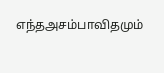எந்தஅசம்பாவிதமும்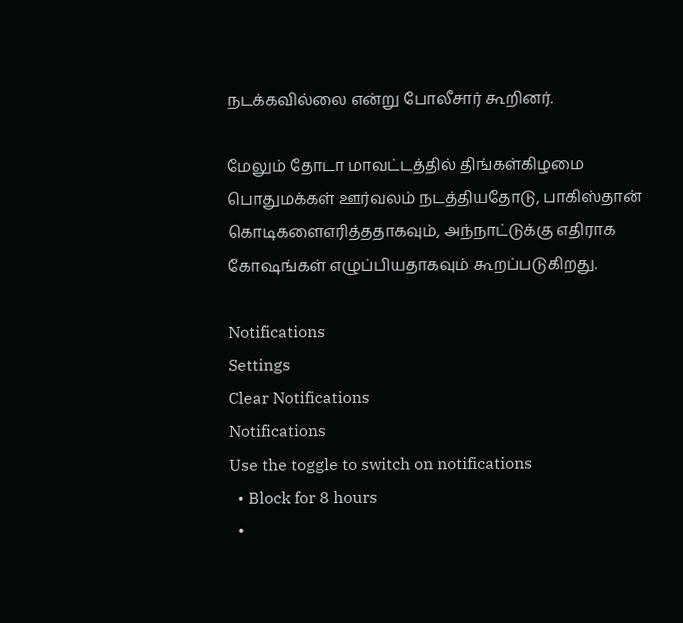நடக்கவில்லை என்று போலீசார் கூறினர்.

மேலும் தோடா மாவட்டத்தில் திங்கள்கிழமை பொதுமக்கள் ஊர்வலம் நடத்தியதோடு, பாகிஸ்தான் கொடிகளைஎரித்ததாகவும், அந்நாட்டுக்கு எதிராக கோஷங்கள் எழுப்பியதாகவும் கூறப்படுகிறது.

Notifications
Settings
Clear Notifications
Notifications
Use the toggle to switch on notifications
  • Block for 8 hours
  •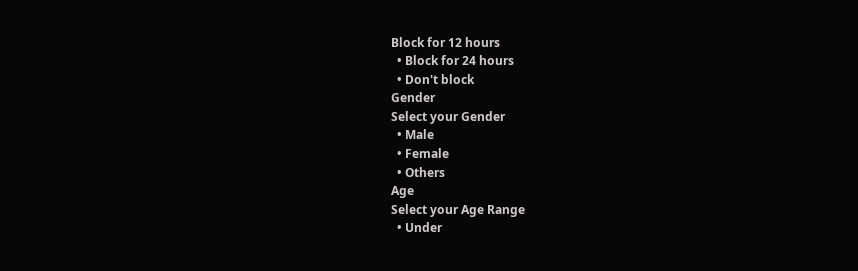Block for 12 hours
  • Block for 24 hours
  • Don't block
Gender
Select your Gender
  • Male
  • Female
  • Others
Age
Select your Age Range
  • Under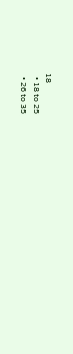18
  • 18 to 25
  • 26 to 35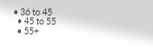• 36 to 45
  • 45 to 55
  • 55+